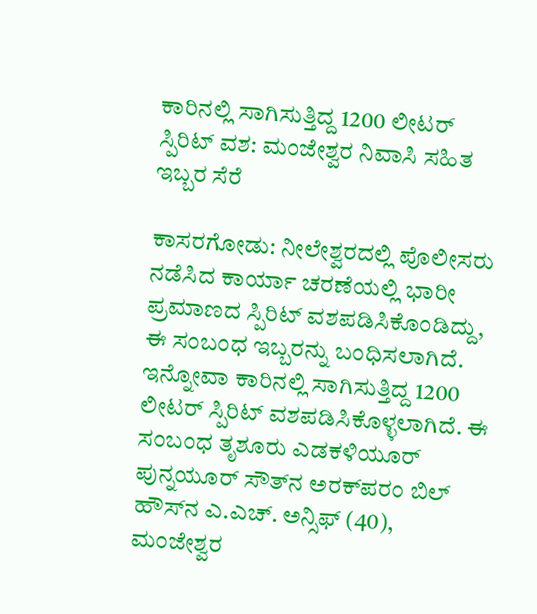ಕಾರಿನಲ್ಲಿ ಸಾಗಿಸುತ್ತಿದ್ದ 1200 ಲೀಟರ್ ಸ್ಪಿರಿಟ್ ವಶ: ಮಂಜೇಶ್ವರ ನಿವಾಸಿ ಸಹಿತ ಇಬ್ಬರ ಸೆರೆ

ಕಾಸರಗೋಡು: ನೀಲೇಶ್ವರದಲ್ಲಿ ಪೊಲೀಸರು ನಡೆಸಿದ ಕಾರ್ಯಾ ಚರಣೆಯಲ್ಲಿ ಭಾರೀ ಪ್ರಮಾಣದ ಸ್ಪಿರಿಟ್ ವಶಪಡಿಸಿಕೊಂಡಿದ್ದು, ಈ ಸಂಬಂಧ ಇಬ್ಬರನ್ನು ಬಂಧಿಸಲಾಗಿದೆ. ಇನ್ನೋವಾ ಕಾರಿನಲ್ಲಿ ಸಾಗಿಸುತ್ತಿದ್ದ 1200 ಲೀಟರ್ ಸ್ಪಿರಿಟ್ ವಶಪಡಿಸಿಕೊಳ್ಳಲಾಗಿದೆ. ಈ ಸಂಬಂಧ ತೃಶೂರು ಎಡಕಳಿಯೂರ್ ಪುನ್ನಯೂರ್ ಸೌತ್‌ನ ಅರಕ್‌ಪರಂ ಬಿಲ್ ಹೌಸ್‌ನ ಎ.ಎಚ್. ಅನ್ಸಿಫ್ (40), ಮಂಜೇಶ್ವರ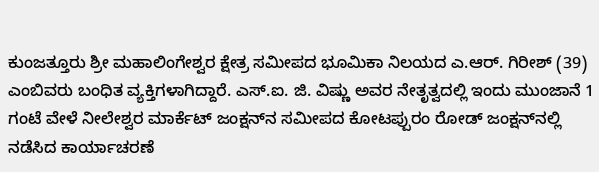ಕುಂಜತ್ತೂರು ಶ್ರೀ ಮಹಾಲಿಂಗೇಶ್ವರ ಕ್ಷೇತ್ರ ಸಮೀಪದ ಭೂಮಿಕಾ ನಿಲಯದ ಎ.ಆರ್. ಗಿರೀಶ್ (39) ಎಂಬಿವರು ಬಂಧಿತ ವ್ಯಕ್ತಿಗಳಾಗಿದ್ದಾರೆ. ಎಸ್.ಐ. ಜಿ. ವಿಷ್ಣು ಅವರ ನೇತೃತ್ವದಲ್ಲಿ ಇಂದು ಮುಂಜಾನೆ 1 ಗಂಟೆ ವೇಳೆ ನೀಲೇಶ್ವರ ಮಾರ್ಕೆಟ್ ಜಂಕ್ಷನ್‌ನ ಸಮೀಪದ ಕೋಟಪ್ಪುರಂ ರೋಡ್ ಜಂಕ್ಷನ್‌ನಲ್ಲಿ ನಡೆಸಿದ ಕಾರ್ಯಾಚರಣೆ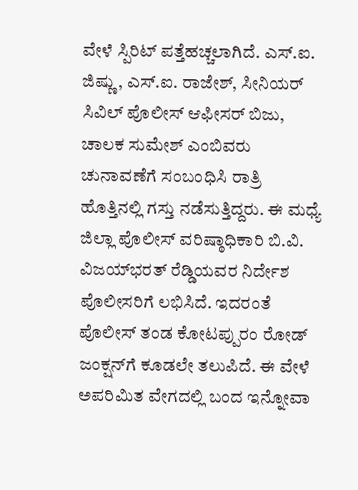ವೇಳೆ ಸ್ಪಿರಿಟ್ ಪತ್ತೆಹಚ್ಚಲಾಗಿದೆ. ಎಸ್.ಐ. ಜಿಷ್ಣು, ಎಸ್.ಐ. ರಾಜೇಶ್, ಸೀನಿಯರ್ ಸಿವಿಲ್ ಪೊಲೀಸ್ ಆಫೀಸರ್ ಬಿಜು, ಚಾಲಕ ಸುಮೇಶ್ ಎಂಬಿವರು ಚುನಾವಣೆಗೆ ಸಂಬಂಧಿಸಿ ರಾತ್ರಿ ಹೊತ್ತಿನಲ್ಲಿ ಗಸ್ತು ನಡೆಸುತ್ತಿದ್ದರು. ಈ ಮಧ್ಯೆ ಜಿಲ್ಲಾ ಪೊಲೀಸ್ ವರಿಷ್ಠಾಧಿಕಾರಿ ಬಿ.ವಿ. ವಿಜಯ್‌ಭರತ್ ರೆಡ್ಡಿಯವರ ನಿರ್ದೇಶ ಪೊಲೀಸರಿಗೆ ಲಭಿಸಿದೆ. ಇದರಂತೆ ಪೊಲೀಸ್ ತಂಡ ಕೋಟಪ್ಪುರಂ ರೋಡ್ ಜಂಕ್ಷನ್‌ಗೆ ಕೂಡಲೇ ತಲುಪಿದೆ. ಈ ವೇಳೆ ಅಪರಿಮಿತ ವೇಗದಲ್ಲಿ ಬಂದ ಇನ್ನೋವಾ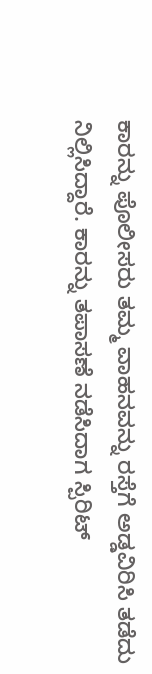ಕಾರನ್ನು ಪೊಲೀಸರು ತಮ್ಮ ವಾಹನವನ್ನು ರಸ್ತೆಗೆ ಅಡ್ಡವಿರಿಸಿ ತಡೆದು ನಿಲ್ಲಿಸಿದ್ದಾರೆ. ಕಾರನ್ನು ತಪಾಸಣೆ ನಡೆಸಿದಾಗ ಸ್ಪಿರಿಟ್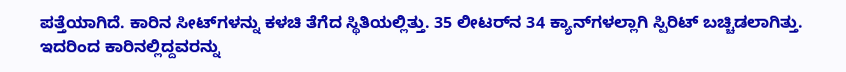ಪತ್ತೆಯಾಗಿದೆ. ಕಾರಿನ ಸೀಟ್‌ಗಳನ್ನು ಕಳಚಿ ತೆಗೆದ ಸ್ಥಿತಿಯಲ್ಲಿತ್ತು. 35 ಲೀಟರ್‌ನ 34 ಕ್ಯಾನ್‌ಗಳಲ್ಲಾಗಿ ಸ್ಪಿರಿಟ್ ಬಚ್ಚಿಡಲಾಗಿತ್ತು. ಇದರಿಂದ ಕಾರಿನಲ್ಲಿದ್ದವರನ್ನು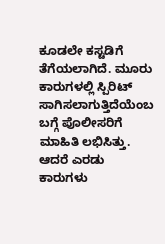ಕೂಡಲೇ ಕಸ್ಟಡಿಗೆ ತೆಗೆಯಲಾಗಿದೆ. ಮೂರು ಕಾರುಗಳಲ್ಲಿ ಸ್ಪಿರಿಟ್ ಸಾಗಿಸಲಾಗುತ್ತಿದೆಯೆಂಬ ಬಗ್ಗೆ ಪೊಲೀಸರಿಗೆ ಮಾಹಿತಿ ಲಭಿಸಿತ್ತು. ಆದರೆ ಎರಡು ಕಾರುಗಳು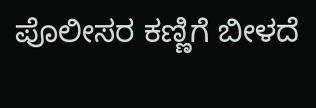ಪೊಲೀಸರ ಕಣ್ಣಿಗೆ ಬೀಳದೆ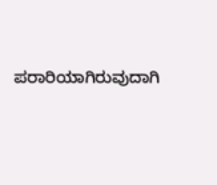ಪರಾರಿಯಾಗಿರುವುದಾಗಿ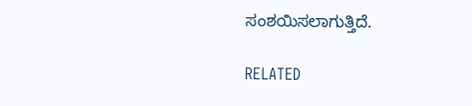ಸಂಶಯಿಸಲಾಗುತ್ತಿದೆ.

RELATED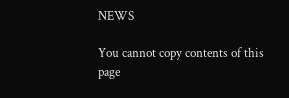NEWS

You cannot copy contents of this page